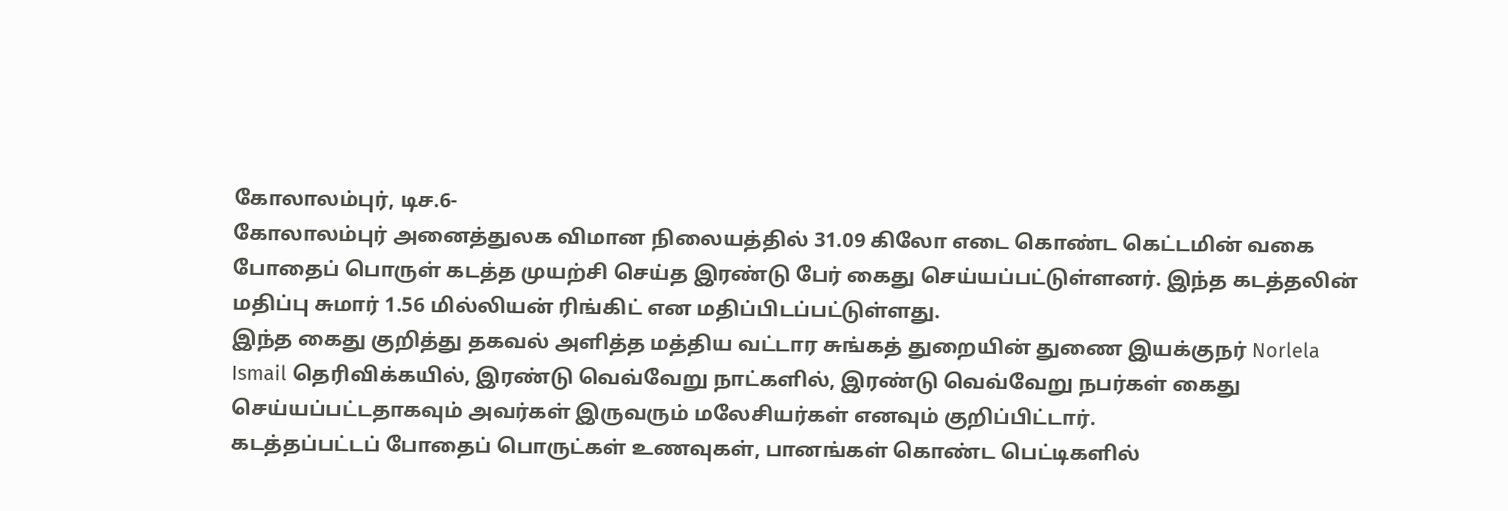கோலாலம்புர், டிச.6-
கோலாலம்புர் அனைத்துலக விமான நிலையத்தில் 31.09 கிலோ எடை கொண்ட கெட்டமின் வகை போதைப் பொருள் கடத்த முயற்சி செய்த இரண்டு பேர் கைது செய்யப்பட்டுள்ளனர். இந்த கடத்தலின் மதிப்பு சுமார் 1.56 மில்லியன் ரிங்கிட் என மதிப்பிடப்பட்டுள்ளது.
இந்த கைது குறித்து தகவல் அளித்த மத்திய வட்டார சுங்கத் துறையின் துணை இயக்குநர் Norlela Ismail தெரிவிக்கயில், இரண்டு வெவ்வேறு நாட்களில், இரண்டு வெவ்வேறு நபர்கள் கைது செய்யப்பட்டதாகவும் அவர்கள் இருவரும் மலேசியர்கள் எனவும் குறிப்பிட்டார்.
கடத்தப்பட்டப் போதைப் பொருட்கள் உணவுகள், பானங்கள் கொண்ட பெட்டிகளில்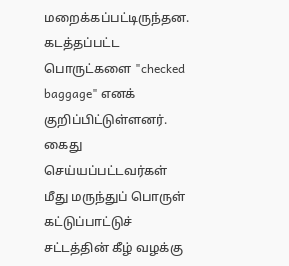மறைக்கப்பட்டிருந்தன. கடத்தப்பட்ட பொருட்களை "checked baggage" எனக் குறிப்பிட்டுள்ளனர்.
கைது செய்யப்பட்டவர்கள் மீது மருந்துப் பொருள் கட்டுப்பாட்டுச் சட்டத்தின் கீழ் வழக்கு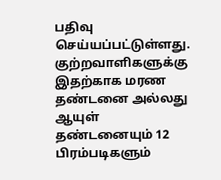பதிவு செய்யப்பட்டுள்ளது. குற்றவாளிகளுக்கு இதற்காக மரண தண்டனை அல்லது ஆயுள் தண்டனையும் 12 பிரம்படிகளும்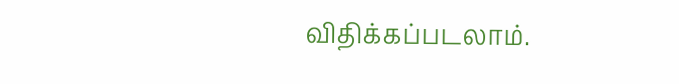விதிக்கப்படலாம்.